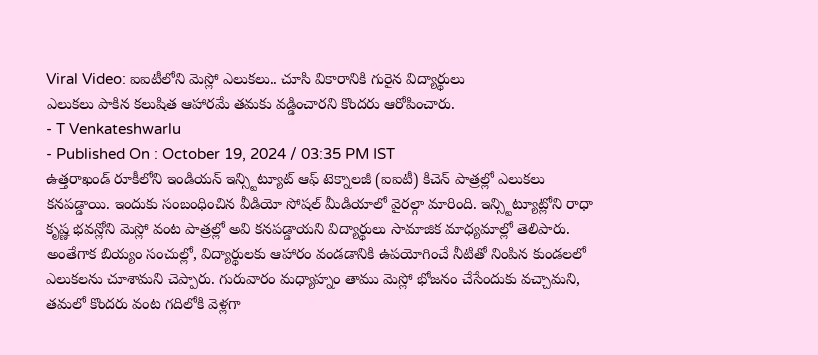Viral Video: ఐఐటీలోని మెస్లో ఎలుకలు.. చూసి వికారానికి గురైన విద్యార్థులు
ఎలుకలు పాకిన కలుషిత ఆహారమే తమకు వడ్డించారని కొందరు ఆరోపించారు.
- T Venkateshwarlu
- Published On : October 19, 2024 / 03:35 PM IST
ఉత్తరాఖండ్ రూకీలోని ఇండియన్ ఇన్స్టిట్యూట్ ఆఫ్ టెక్నాలజీ (ఐఐటీ) కిచెన్ పాత్రల్లో ఎలుకలు కనపడ్డాయి. ఇందుకు సంబంధించిన వీడియో సోషల్ మీడియాలో వైరల్గా మారింది. ఇన్స్టిట్యూట్లోని రాధా కృష్ణ భవన్లోని మెస్లో వంట పాత్రల్లో అవి కనపడ్డాయని విద్యార్థులు సామాజిక మాధ్యమాల్లో తెలిపారు.
అంతేగాక బియ్యం సంచుల్లో, విద్యార్థులకు ఆహారం వండడానికి ఉపయోగించే నీటితో నింపిన కుండలలో ఎలుకలను చూశామని చెప్పారు. గురువారం మధ్యాహ్నం తాము మెస్లో భోజనం చేసేందుకు వచ్చామని, తమలో కొందరు వంట గదిలోకి వెళ్లగా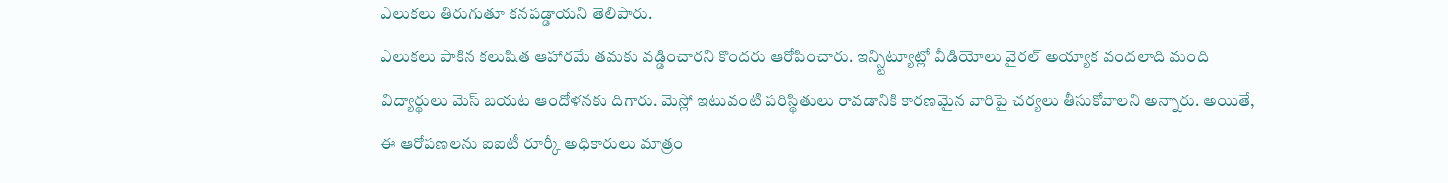ఎలుకలు తిరుగుతూ కనపడ్డాయని తెలిపారు.
ఎలుకలు పాకిన కలుషిత ఆహారమే తమకు వడ్డించారని కొందరు ఆరోపించారు. ఇన్స్టిట్యూట్లో వీడియోలు వైరల్ అయ్యాక వందలాది మంది విద్యార్థులు మెస్ బయట ఆందోళనకు దిగారు. మెస్లో ఇటువంటి పరిస్థితులు రావడానికి కారణమైన వారిపై చర్యలు తీసుకోవాలని అన్నారు. అయితే, ఈ ఆరోపణలను ఐఐటీ రూర్కీ అధికారులు మాత్రం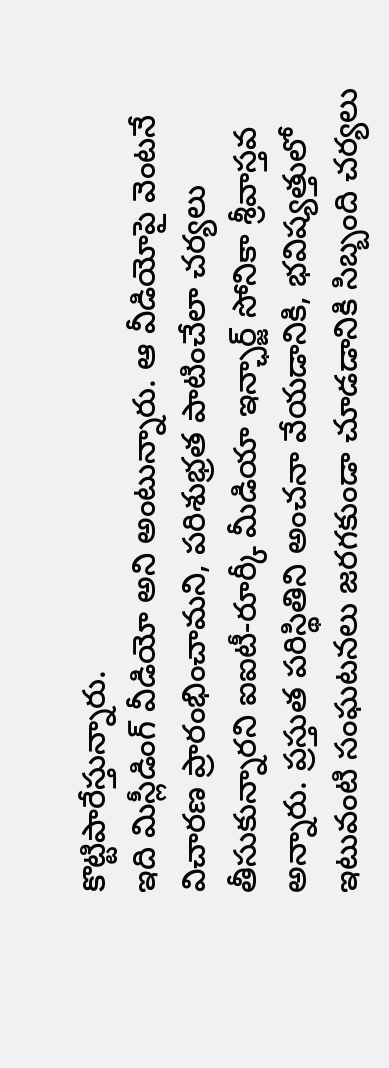కొట్టిపారేస్తున్నారు.
ఇది మిస్లీడింగ్ వీడియో అని అంటున్నారు. ఆ వీడియోపై వెంటనే విచారణ ప్రారంభించామని, పరిశుభ్రత పాటించేలా చర్యలు తీసుకున్నారని ఐఐటీ-రూర్కీ మీడియా ఇన్ఛార్జ్ సోనికా శ్రీవాస్తవ అన్నారు. ప్రస్తుత పరిస్థితిని అంచనా వేయడానికి, భవిష్యత్తులో ఇటువంటి సంఘటనలు జరగకుండా చూడడానికి సిబ్బంది చర్యలు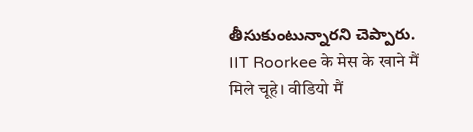తీసుకుంటున్నారని చెప్పారు.
IIT Roorkee के मेस के खाने मैं मिले चूहे। वीडियो मैं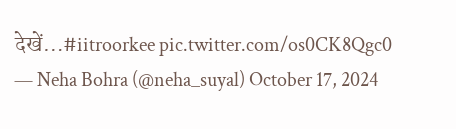देखें…#iitroorkee pic.twitter.com/os0CK8Qgc0
— Neha Bohra (@neha_suyal) October 17, 2024